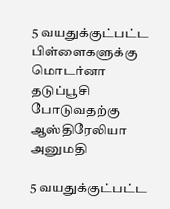5 வயதுக்குட்பட்ட பிள்ளைகளுக்கு மொடர்னா தடுப்பூசி போடுவதற்கு ஆஸ்திரேலியா அனுமதி

5 வயதுக்குட்பட்ட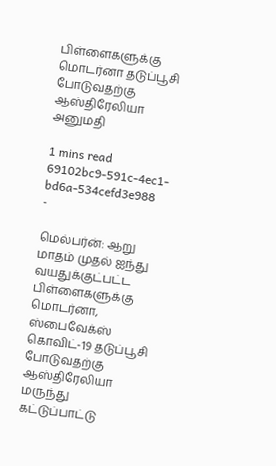பிள்ளைகளுக்கு மொடர்னா தடுப்பூசி போடுவதற்கு ஆஸ்திரேலியா அனுமதி

1 mins read
69102bc9-591c-4ec1-bd6a-534cefd3e988
-

மெல்பர்ன்: ஆறு மாதம் முதல் ஐந்து வயதுக்குட்பட்ட பிள்ளைகளுக்கு மொடர்னா, ஸ்பைவேக்ஸ் கொவிட்-19 தடுப்பூசி போடுவதற்கு ஆஸ்திரேலியா மருந்து கட்டுப்பாட்டு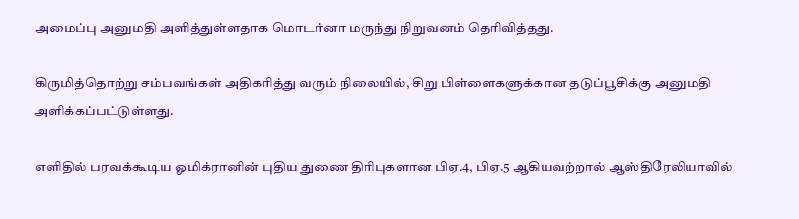அமைப்பு அனுமதி அளித்துள்ளதாக மொடர்னா மருந்து நிறுவனம் தெரிவித்தது.

கிருமித்தொற்று சம்பவங்கள் அதிகரித்து வரும் நிலையில், சிறு பிள்ளைகளுக்கான தடுப்பூசிக்கு அனுமதி அளிக்கப்பட்டுள்ளது.

எளிதில் பரவக்கூடிய ஓமிக்ரானின் புதிய துணை திரிபுகளான பிஏ.4, பிஏ.5 ஆகியவற்றால் ஆஸ்திரேலியாவில்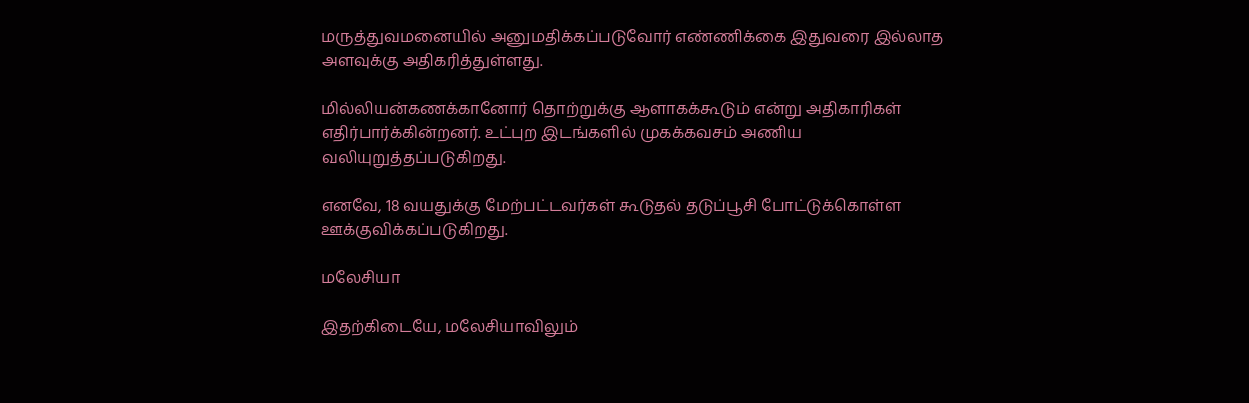மருத்துவமனையில் அனுமதிக்கப்படுவோர் எண்ணிக்கை இதுவரை இல்லாத அளவுக்கு அதிகரித்துள்ளது.

மில்லியன்கணக்கானோர் தொற்றுக்கு ஆளாகக்கூடும் என்று அதிகாரிகள் எதிர்பார்க்கின்றனர். உட்புற இடங்களில் முகக்கவசம் அணிய வலியுறுத்தப்படுகிறது.

எனவே, 18 வயதுக்கு மேற்பட்டவர்கள் கூடுதல் தடுப்பூசி போட்டுக்கொள்ள ஊக்குவிக்கப்படுகிறது.

மலேசியா

இதற்கிடையே, மலேசியாவிலும்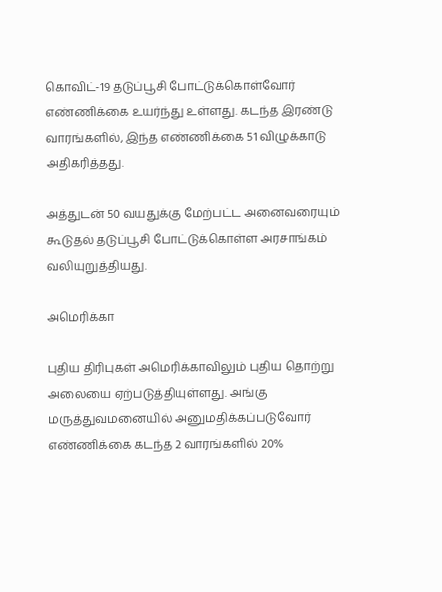கொவிட்-19 தடுப்பூசி போட்டுக்கொள்வோர் எண்ணிக்கை உயர்ந்து உள்ளது. கடந்த இரண்டு வாரங்களில், இந்த எண்ணிக்கை 51 விழுக்காடு அதிகரித்தது.

அத்துடன் 50 வயதுக்கு மேற்பட்ட அனைவரையும் கூடுதல் தடுப்பூசி போட்டுக்கொள்ள அரசாங்கம் வலியுறுத்தியது.

அமெரிக்கா

புதிய திரிபுகள் அமெரிக்காவிலும் புதிய தொற்று அலையை ஏற்படுத்தியுள்ளது. அங்கு மருத்துவமனையில் அனுமதிக்கப்படுவோர் எண்ணிக்கை கடந்த 2 வாரங்களில் 20%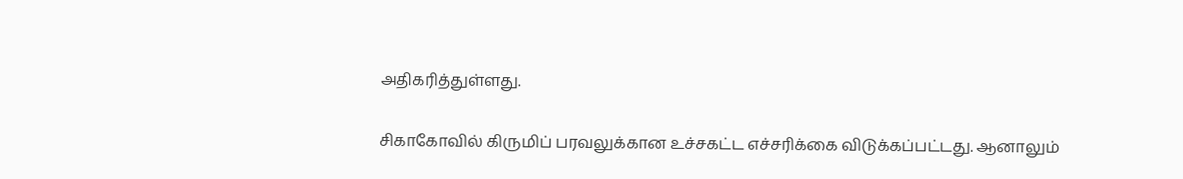அதிகரித்துள்ளது.

சிகாகோவில் கிருமிப் பரவலுக்கான உச்சகட்ட எச்சரிக்கை விடுக்கப்பட்டது. ஆனாலும்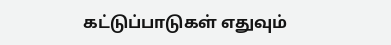கட்டுப்பாடுகள் எதுவும்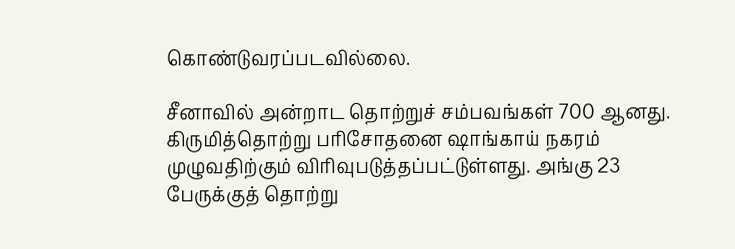கொண்டுவரப்படவில்லை.

சீனாவில் அன்றாட தொற்றுச் சம்பவங்கள் 700 ஆனது. கிருமித்தொற்று பரிசோதனை ‌ஷாங்காய் நகரம் முழுவதிற்கும் விரிவுபடுத்தப்பட்டுள்ளது. அங்கு 23 பேருக்குத் தொற்று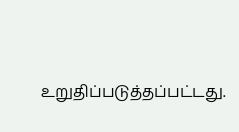உறுதிப்படுத்தப்பட்டது.